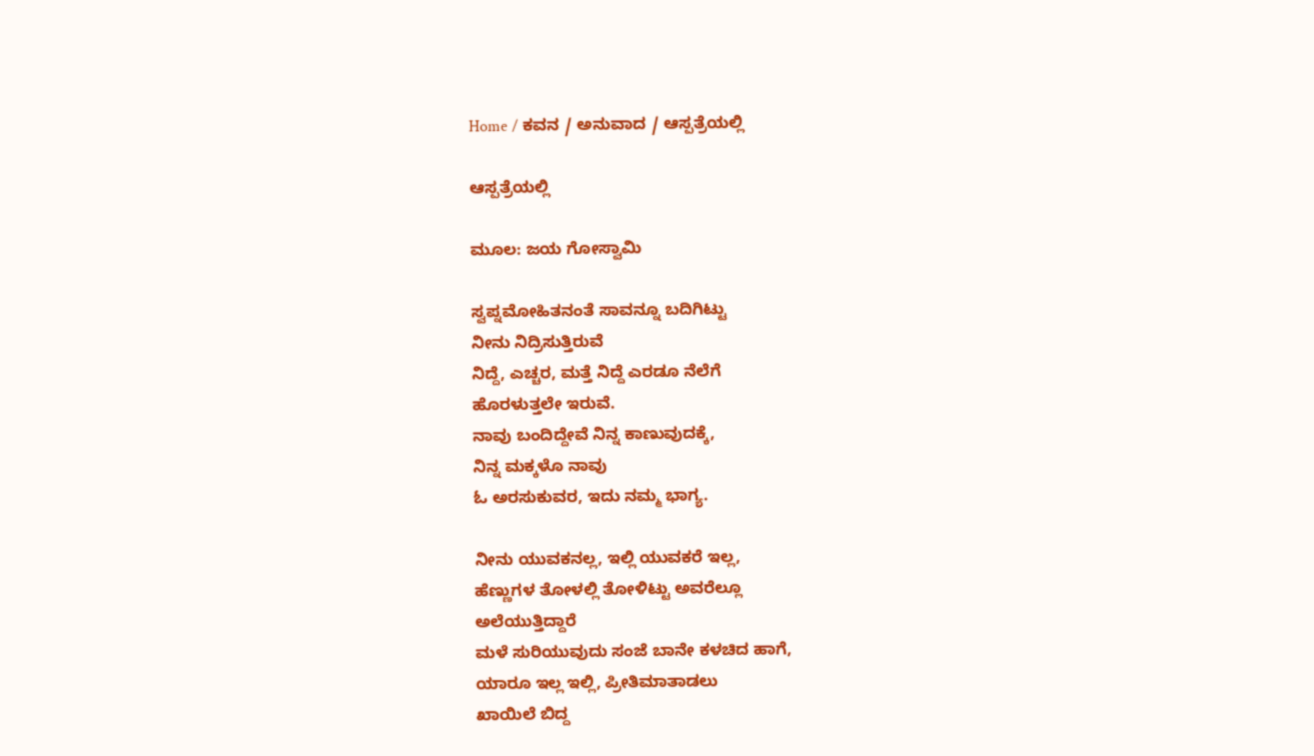Home / ಕವನ / ಅನುವಾದ / ಆಸ್ಪತ್ರೆಯಲ್ಲಿ

ಆಸ್ಪತ್ರೆಯಲ್ಲಿ

ಮೂಲ: ಜಯ ಗೋಸ್ವಾಮಿ

ಸ್ವಪ್ನಮೋಹಿತನಂತೆ ಸಾವನ್ನೂ ಬದಿಗಿಟ್ಟು
ನೀನು ನಿದ್ರಿಸುತ್ತಿರುವೆ
ನಿದ್ದೆ, ಎಚ್ಚರ, ಮತ್ತೆ ನಿದ್ದೆ ಎರಡೂ ನೆಲೆಗೆ
ಹೊರಳುತ್ತಲೇ ಇರುವೆ.
ನಾವು ಬಂದಿದ್ದೇವೆ ನಿನ್ನ ಕಾಣುವುದಕ್ಕೆ,
ನಿನ್ನ ಮಕ್ಕಳೊ ನಾವು
ಓ ಅರಸುಕುವರ, ಇದು ನಮ್ಮ ಭಾಗ್ಯ.

ನೀನು ಯುವಕನಲ್ಲ, ಇಲ್ಲಿ ಯುವಕರೆ ಇಲ್ಲ,
ಹೆಣ್ಣುಗಳ ತೋಳಲ್ಲಿ ತೋಳಿಟ್ಟು ಅವರೆಲ್ಲೂ
ಅಲೆಯುತ್ತಿದ್ದಾರೆ
ಮಳೆ ಸುರಿಯುವುದು ಸಂಜೆ ಬಾನೇ ಕಳಚಿದ ಹಾಗೆ,
ಯಾರೂ ಇಲ್ಲ ಇಲ್ಲಿ, ಪ್ರೀತಿಮಾತಾಡಲು
ಖಾಯಿಲೆ ಬಿದ್ದ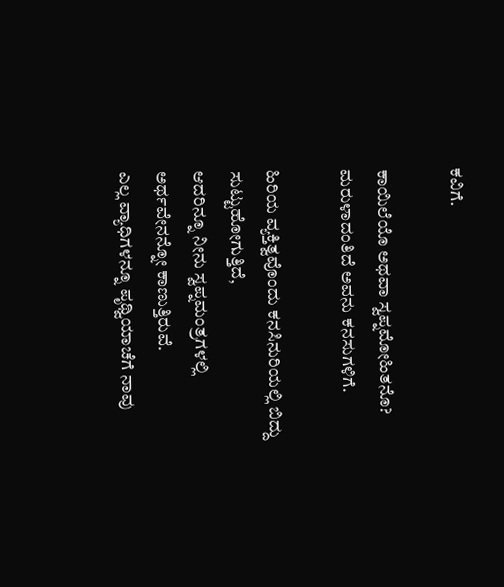ಕವಿಗೆ.

ಕಾಯಿಲೆಯೊ ಅಥವಾ ಸ್ವಪ್ನಮೋಹಿತನೊ?
ಮರುಳಾದಂತಿದೆ ಅವನು ಕನಸುಗಳಿಗೆ.

ಹಿರಿಯ ವ್ಯಕ್ತಿತ್ವವೊಂದು ಕನಸಿನುರಿಯಲ್ಲಿ ಬಿದ್ದು
ಸುಟ್ಟುಹೋಗುತ್ತಿದೆ,
ಆದರಿನ್ನೂ ನೀನು ಸ್ವಪ್ನಮಂತ್ರಗಳಲ್ಲಿ
ಅರ್ಥವೇನನ್ನೋ ಕಾಣುತ್ತಿರುವೆ.
ಎಲ್ಲ ವ್ಯಾಧಿಗಳನ್ನೂ ಪೃಥ್ವಿಯಾಚೆಗೆ ನಾವು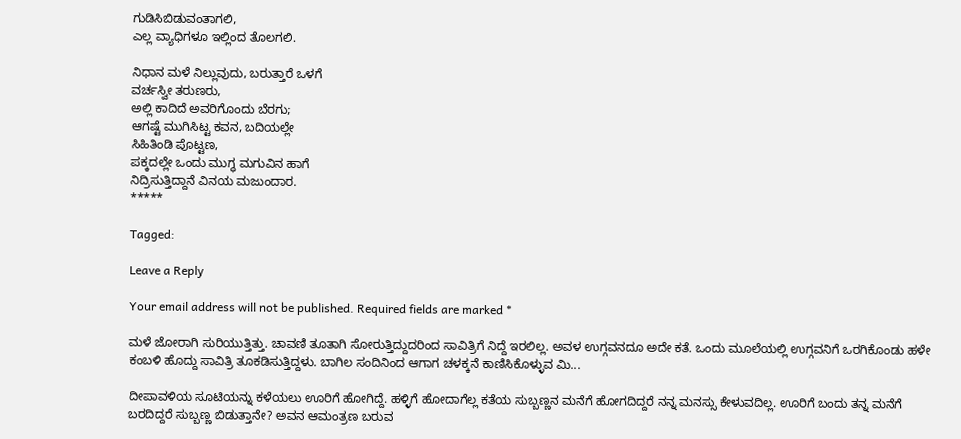ಗುಡಿಸಿಬಿಡುವಂತಾಗಲಿ,
ಎಲ್ಲ ವ್ಯಾಧಿಗಳೂ ಇಲ್ಲಿಂದ ತೊಲಗಲಿ.

ನಿಧಾನ ಮಳೆ ನಿಲ್ಲುವುದು, ಬರುತ್ತಾರೆ ಒಳಗೆ
ವರ್ಚಸ್ವೀ ತರುಣರು,
ಅಲ್ಲಿ ಕಾದಿದೆ ಅವರಿಗೊಂದು ಬೆರಗು;
ಆಗಷ್ಟೆ ಮುಗಿಸಿಟ್ಟ ಕವನ, ಬದಿಯಲ್ಲೇ
ಸಿಹಿತಿಂಡಿ ಪೊಟ್ಟಣ,
ಪಕ್ಕದಲ್ಲೇ ಒಂದು ಮುಗ್ಧ ಮಗುವಿನ ಹಾಗೆ
ನಿದ್ರಿಸುತ್ತಿದ್ದಾನೆ ವಿನಯ ಮಜುಂದಾರ.
*****

Tagged:

Leave a Reply

Your email address will not be published. Required fields are marked *

ಮಳೆ ಜೋರಾಗಿ ಸುರಿಯುತ್ತಿತ್ತು. ಚಾವಣಿ ತೂತಾಗಿ ಸೋರುತ್ತಿದ್ದುದರಿಂದ ಸಾವಿತ್ರಿಗೆ ನಿದ್ದೆ ಇರಲಿಲ್ಲ. ಅವಳ ಉಗ್ಗವನದೂ ಅದೇ ಕತೆ. ಒಂದು ಮೂಲೆಯಲ್ಲಿ ಉಗ್ಗವನಿಗೆ ಒರಗಿಕೊಂಡು ಹಳೇ ಕಂಬಳಿ ಹೊದ್ದು ಸಾವಿತ್ರಿ ತೂಕಡಿಸುತ್ತಿದ್ದಳು. ಬಾಗಿಲ ಸಂದಿನಿಂದ ಆಗಾಗ ಚಳಕ್ಕನೆ ಕಾಣಿಸಿಕೊಳ್ಳುವ ಮಿ...

ದೀಪಾವಳಿಯ ಸೂಟಿಯನ್ನು ಕಳೆಯಲು ಊರಿಗೆ ಹೋಗಿದ್ದೆ. ಹಳ್ಳಿಗೆ ಹೋದಾಗೆಲ್ಲ ಕತೆಯ ಸುಬ್ಬಣ್ಣನ ಮನೆಗೆ ಹೋಗದಿದ್ದರೆ ನನ್ನ ಮನಸ್ಸು ಕೇಳುವದಿಲ್ಲ. ಊರಿಗೆ ಬಂದು ತನ್ನ ಮನೆಗೆ ಬರದಿದ್ದರೆ ಸುಬ್ಬಣ್ಣ ಬಿಡುತ್ತಾನೇ? ಅವನ ಆಮಂತ್ರಣ ಬರುವ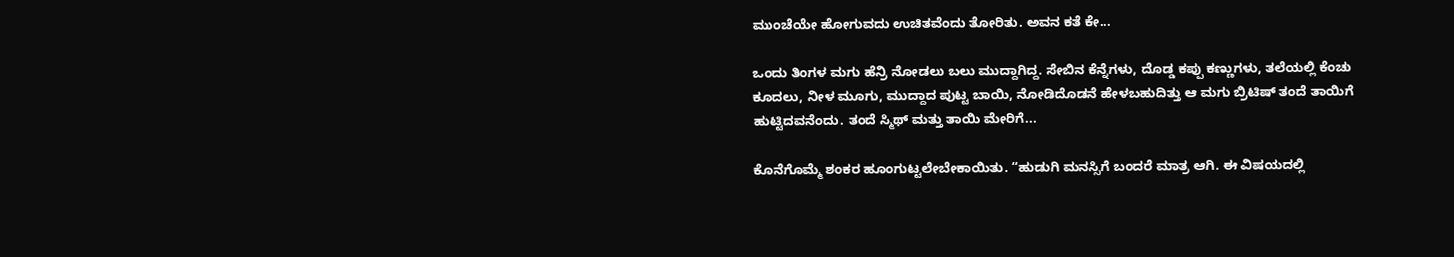ಮುಂಚೆಯೇ ಹೋಗುವದು ಉಚಿತವೆಂದು ತೋರಿತು. ಅವನ ಕತೆ ಕೇ...

ಒಂದು ತಿಂಗಳ ಮಗು ಹೆನ್ರಿ ನೋಡಲು ಬಲು ಮುದ್ದಾಗಿದ್ದ. ಸೇಬಿನ ಕೆನ್ನೆಗಳು, ದೊಡ್ಡ ಕಪ್ಪು ಕಣ್ಣುಗಳು, ತಲೆಯಲ್ಲಿ ಕೆಂಚು ಕೂದಲು, ನೀಳ ಮೂಗು, ಮುದ್ದಾದ ಪುಟ್ಟ ಬಾಯಿ, ನೋಡಿದೊಡನೆ ಹೇಳಬಹುದಿತ್ತು ಆ ಮಗು ಬ್ರಿಟಿಷ್ ತಂದೆ ತಾಯಿಗೆ ಹುಟ್ಟಿದವನೆಂದು. ತಂದೆ ಸ್ಮಿಥ್ ಮತ್ತು ತಾಯಿ ಮೇರಿಗೆ...

ಕೊನೆಗೊಮ್ಮೆ ಶಂಕರ ಹೂಂಗುಟ್ಟಲೇಬೇಕಾಯಿತು. “ಹುಡುಗಿ ಮನಸ್ಸಿಗೆ ಬಂದರೆ ಮಾತ್ರ ಆಗಿ. ಈ ವಿಷಯದಲ್ಲಿ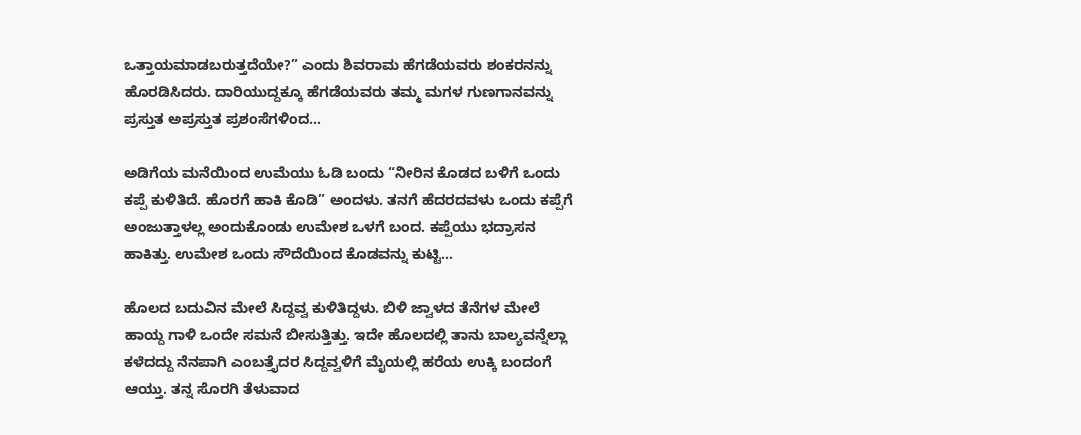ಒತ್ತಾಯಮಾಡಬರುತ್ತದೆಯೇ?” ಎಂದು ಶಿವರಾಮ ಹೆಗಡೆಯವರು ಶಂಕರನನ್ನು ಹೊರಡಿಸಿದರು. ದಾರಿಯುದ್ದಕ್ಕೂ ಹೆಗಡೆಯವರು ತಮ್ಮ ಮಗಳ ಗುಣಗಾನವನ್ನು ಪ್ರಸ್ತುತ ಅಪ್ರಸ್ತುತ ಪ್ರಶಂಸೆಗಳಿಂದ...

ಅಡಿಗೆಯ ಮನೆಯಿಂದ ಉಮೆಯು ಓಡಿ ಬಂದು “ನೀರಿನ ಕೊಡದ ಬಳಿಗೆ ಒಂದು ಕಪ್ಪೆ ಕುಳಿತಿದೆ. ಹೊರಗೆ ಹಾಕಿ ಕೊಡಿ” ಅಂದಳು. ತನಗೆ ಹೆದರದವಳು ಒಂದು ಕಪ್ಪೆಗೆ ಅಂಜುತ್ತಾಳಲ್ಲ ಅಂದುಕೊಂಡು ಉಮೇಶ ಒಳಗೆ ಬಂದ. ಕಪ್ಪೆಯು ಭದ್ರಾಸನ ಹಾಕಿತ್ತು. ಉಮೇಶ ಒಂದು ಸೌದೆಯಿಂದ ಕೊಡವನ್ನು ಕುಟ್ಟಿ...

ಹೊಲದ ಬದುವಿನ ಮೇಲೆ ಸಿದ್ದವ್ವ ಕುಳಿತಿದ್ದಳು. ಬಿಳಿ ಜ್ವಾಳದ ತೆನೆಗಳ ಮೇಲೆ ಹಾಯ್ದ ಗಾಳಿ ಒಂದೇ ಸಮನೆ ಬೀಸುತ್ತಿತ್ತು. ಇದೇ ಹೊಲದಲ್ಲಿ ತಾನು ಬಾಲ್ಯವನ್ನೆಲ್ಲಾ ಕಳೆದದ್ದು ನೆನಪಾಗಿ ಎಂಬತ್ತೈದರ ಸಿದ್ದವ್ವಳಿಗೆ ಮೈಯಲ್ಲಿ ಹರೆಯ ಉಕ್ಕಿ ಬಂದಂಗೆ ಆಯ್ತು. ತನ್ನ ಸೊರಗಿ ತೆಳುವಾದ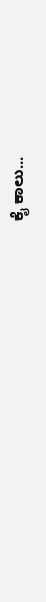ಕೈ ಕಾಲು...